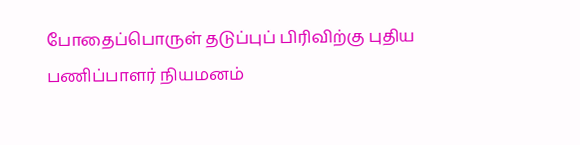போதைப்பொருள் தடுப்புப் பிரிவிற்கு புதிய பணிப்பாளர் நியமனம்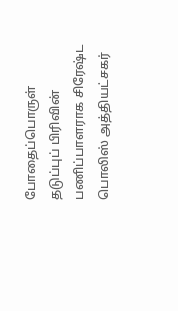போதைப்பொருள் தடுப்புப் பிரிவின் பணிப்பாளராக சிரேஷ்ட பொலிஸ் அத்தியட்சகர்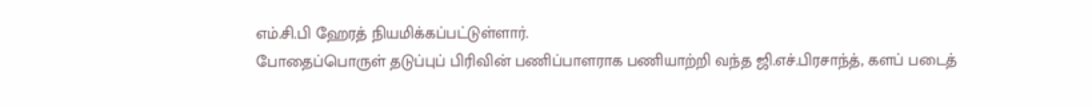எம்.சி.பி ஹேரத் நியமிக்கப்பட்டுள்ளார்.
போதைப்பொருள் தடுப்புப் பிரிவின் பணிப்பாளராக பணியாற்றி வந்த ஜி.எச்.பிரசாந்த், களப் படைத்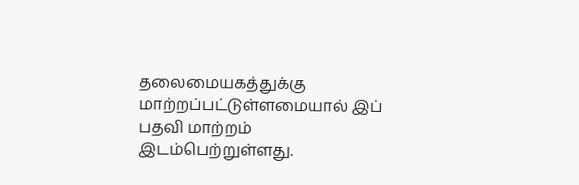தலைமையகத்துக்கு மாற்றப்பட்டுள்ளமையால் இப் பதவி மாற்றம் இடம்பெற்றுள்ளது.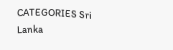CATEGORIES Sri Lanka